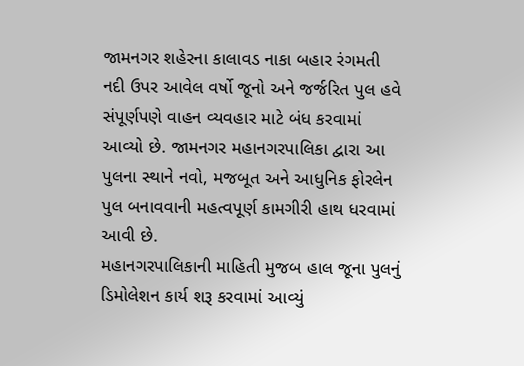જામનગર શહેરના કાલાવડ નાકા બહાર રંગમતી નદી ઉપર આવેલ વર્ષો જૂનો અને જર્જરિત પુલ હવે સંપૂર્ણપણે વાહન વ્યવહાર માટે બંધ કરવામાં આવ્યો છે. જામનગર મહાનગરપાલિકા દ્વારા આ પુલના સ્થાને નવો, મજબૂત અને આધુનિક ફોરલેન પુલ બનાવવાની મહત્વપૂર્ણ કામગીરી હાથ ધરવામાં આવી છે.
મહાનગરપાલિકાની માહિતી મુજબ હાલ જૂના પુલનું ડિમોલેશન કાર્ય શરૂ કરવામાં આવ્યું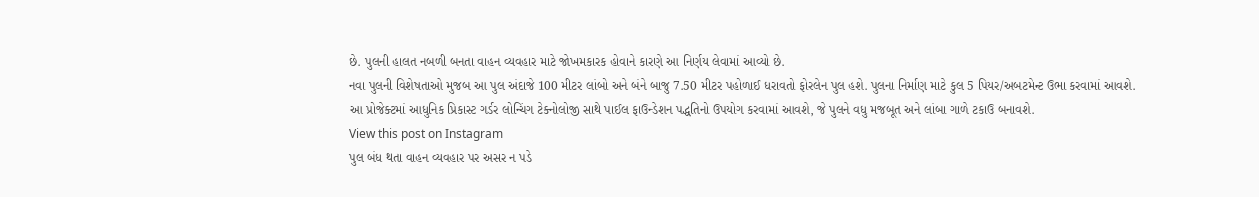છે. પુલની હાલત નબળી બનતા વાહન વ્યવહાર માટે જોખમકારક હોવાને કારણે આ નિર્ણય લેવામાં આવ્યો છે.
નવા પુલની વિશેષતાઓ મુજબ આ પુલ અંદાજે 100 મીટર લાંબો અને બંને બાજુ 7.50 મીટર પહોળાઈ ધરાવતો ફોરલેન પુલ હશે. પુલના નિર્માણ માટે કુલ 5 પિયર/અબટમેન્ટ ઉભા કરવામાં આવશે. આ પ્રોજેક્ટમાં આધુનિક પ્રિકાસ્ટ ગર્ડર લોન્ચિંગ ટેક્નોલોજી સાથે પાઈલ ફાઉન્ડેશન પદ્ધતિનો ઉપયોગ કરવામાં આવશે, જે પુલને વધુ મજબૂત અને લાંબા ગાળે ટકાઉ બનાવશે.
View this post on Instagram
પુલ બંધ થતા વાહન વ્યવહાર પર અસર ન પડે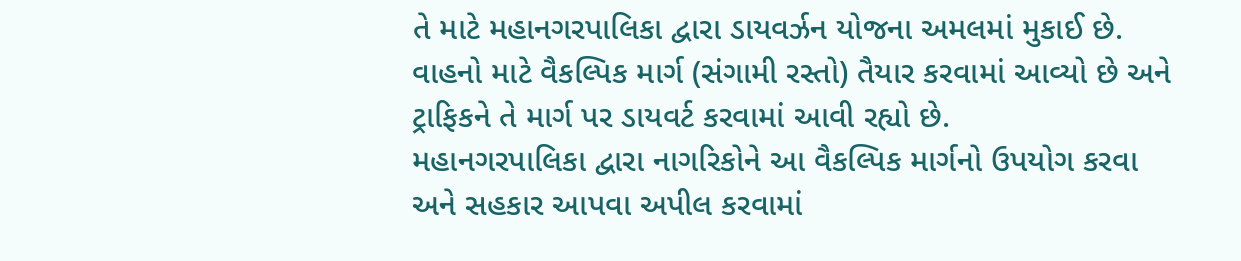તે માટે મહાનગરપાલિકા દ્વારા ડાયવર્ઝન યોજના અમલમાં મુકાઈ છે. વાહનો માટે વૈકલ્પિક માર્ગ (સંગામી રસ્તો) તૈયાર કરવામાં આવ્યો છે અને ટ્રાફિકને તે માર્ગ પર ડાયવર્ટ કરવામાં આવી રહ્યો છે.
મહાનગરપાલિકા દ્વારા નાગરિકોને આ વૈકલ્પિક માર્ગનો ઉપયોગ કરવા અને સહકાર આપવા અપીલ કરવામાં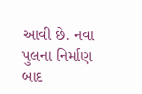આવી છે. નવા પુલના નિર્માણ બાદ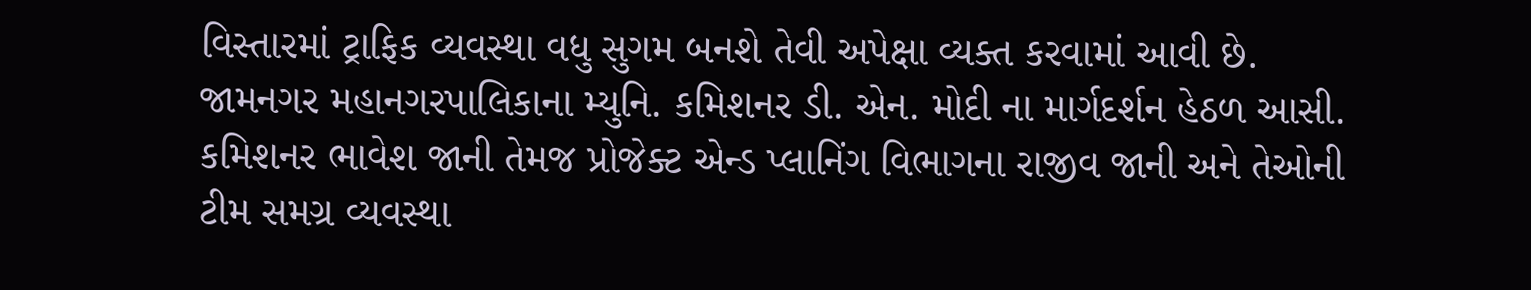વિસ્તારમાં ટ્રાફિક વ્યવસ્થા વધુ સુગમ બનશે તેવી અપેક્ષા વ્યક્ત કરવામાં આવી છે. જામનગર મહાનગરપાલિકાના મ્યુનિ. કમિશનર ડી. એન. મોદી ના માર્ગદર્શન હેઠળ આસી. કમિશનર ભાવેશ જાની તેમજ પ્રોજેક્ટ એન્ડ પ્લાનિંગ વિભાગના રાજીવ જાની અને તેઓની ટીમ સમગ્ર વ્યવસ્થા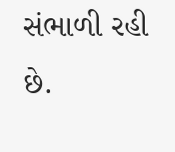સંભાળી રહી છે.